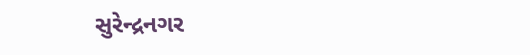સુરેન્દ્રનગર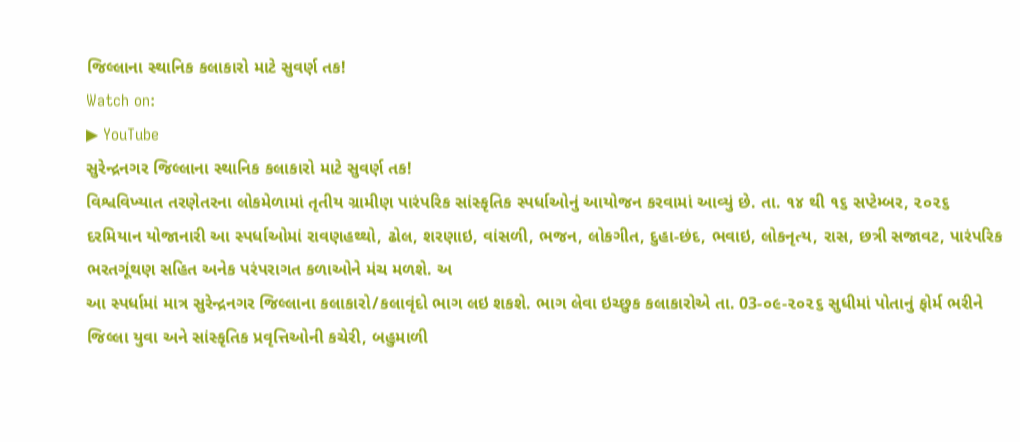જિલ્લાના સ્થાનિક કલાકારો માટે સુવર્ણ તક!
Watch on:
▶ YouTube
સુરેન્દ્રનગર જિલ્લાના સ્થાનિક કલાકારો માટે સુવર્ણ તક!
વિશ્વવિખ્યાત તરણેતરના લોકમેળામાં તૃતીય ગ્રામીણ પારંપરિક સાંસ્કૃતિક સ્પર્ધાઓનું આયોજન કરવામાં આવ્યું છે. તા. ૧૪ થી ૧૬ સપ્ટેમ્બર, ૨૦૨૬ દરમિયાન યોજાનારી આ સ્પર્ધાઓમાં રાવણહથ્થો, ઢોલ, શરણાઇ, વાંસળી, ભજન, લોકગીત, દુહા-છંદ, ભવાઇ, લોકનૃત્ય, રાસ, છત્રી સજાવટ, પારંપરિક ભરતગૂંથણ સહિત અનેક પરંપરાગત કળાઓને મંચ મળશે. અ
આ સ્પર્ધામાં માત્ર સુરેન્દ્રનગર જિલ્લાના કલાકારો/કલાવૃંદો ભાગ લઇ શકશે. ભાગ લેવા ઇચ્છુક કલાકારોએ તા. 03-૦૯-૨૦૨૬ સુધીમાં પોતાનું ફોર્મ ભરીને જિલ્લા યુવા અને સાંસ્કૃતિક પ્રવૃત્તિઓની કચેરી, બહુમાળી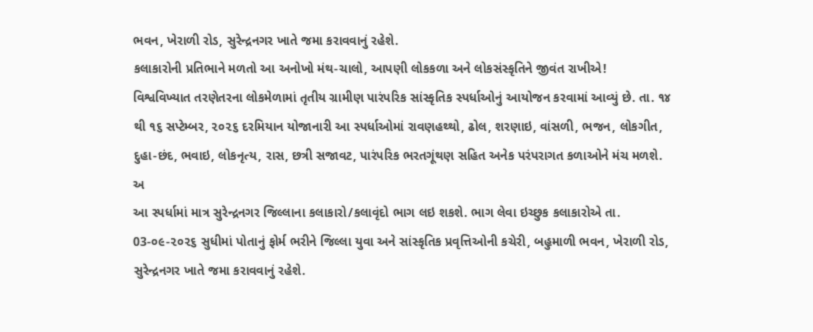ભવન, ખેરાળી રોડ, સુરેન્દ્રનગર ખાતે જમા કરાવવાનું રહેશે.
કલાકારોની પ્રતિભાને મળતો આ અનોખો મંથ-ચાલો, આપણી લોકકળા અને લોકસંસ્કૃતિને જીવંત રાખીએ!
વિશ્વવિખ્યાત તરણેતરના લોકમેળામાં તૃતીય ગ્રામીણ પારંપરિક સાંસ્કૃતિક સ્પર્ધાઓનું આયોજન કરવામાં આવ્યું છે. તા. ૧૪ થી ૧૬ સપ્ટેમ્બર, ૨૦૨૬ દરમિયાન યોજાનારી આ સ્પર્ધાઓમાં રાવણહથ્થો, ઢોલ, શરણાઇ, વાંસળી, ભજન, લોકગીત, દુહા-છંદ, ભવાઇ, લોકનૃત્ય, રાસ, છત્રી સજાવટ, પારંપરિક ભરતગૂંથણ સહિત અનેક પરંપરાગત કળાઓને મંચ મળશે. અ
આ સ્પર્ધામાં માત્ર સુરેન્દ્રનગર જિલ્લાના કલાકારો/કલાવૃંદો ભાગ લઇ શકશે. ભાગ લેવા ઇચ્છુક કલાકારોએ તા. 03-૦૯-૨૦૨૬ સુધીમાં પોતાનું ફોર્મ ભરીને જિલ્લા યુવા અને સાંસ્કૃતિક પ્રવૃત્તિઓની કચેરી, બહુમાળી ભવન, ખેરાળી રોડ, સુરેન્દ્રનગર ખાતે જમા કરાવવાનું રહેશે.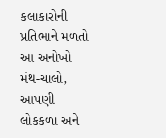કલાકારોની પ્રતિભાને મળતો આ અનોખો મંથ-ચાલો, આપણી લોકકળા અને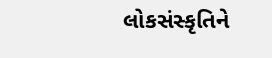લોકસંસ્કૃતિને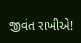જીવંત રાખીએ!